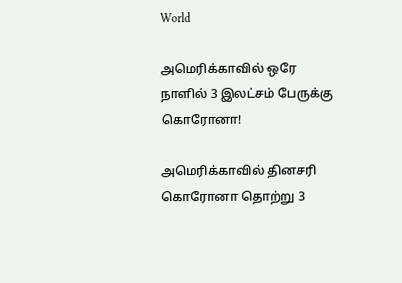World

அமெரிக்காவில் ஒரே நாளில் 3 இலட்சம் பேருக்கு கொரோனா!

அமெரிக்காவில் தினசரி கொரோனா தொற்று 3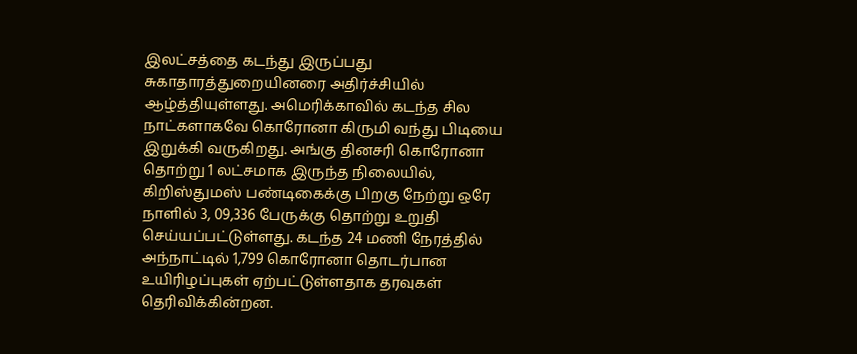இலட்சத்தை கடந்து இருப்பது சுகாதாரத்துறையினரை அதிர்ச்சியில் ஆழ்த்தியுள்ளது. அமெரிக்காவில் கடந்த சில நாட்களாகவே கொரோனா கிருமி வந்து பிடியை இறுக்கி வருகிறது. அங்கு தினசரி கொரோனா தொற்று 1 லட்சமாக இருந்த நிலையில், கிறிஸ்துமஸ் பண்டிகைக்கு பிறகு நேற்று ஒரே நாளில் 3, 09,336 பேருக்கு தொற்று உறுதி செய்யப்பட்டுள்ளது. கடந்த 24 மணி நேரத்தில் அந்நாட்டில் 1,799 கொரோனா தொடர்பான உயிரிழப்புகள் ஏற்பட்டுள்ளதாக தரவுகள் தெரிவிக்கின்றன.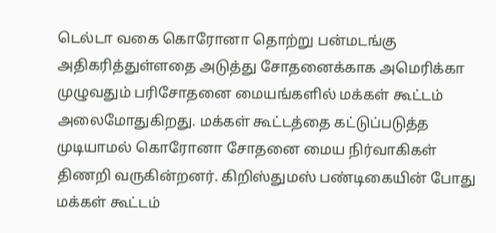டெல்டா வகை கொரோனா தொற்று பன்மடங்கு அதிகரித்துள்ளதை அடுத்து சோதனைக்காக அமெரிக்கா முழுவதும் பரிசோதனை மையங்களில் மக்கள் கூட்டம் அலைமோதுகிறது. மக்கள் கூட்டத்தை கட்டுப்படுத்த முடியாமல் கொரோனா சோதனை மைய நிர்வாகிகள் திணறி வருகின்றனர். கிறிஸ்துமஸ் பண்டிகையின் போது மக்கள் கூட்டம்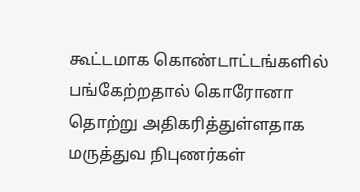கூட்டமாக கொண்டாட்டங்களில் பங்கேற்றதால் கொரோனா தொற்று அதிகரித்துள்ளதாக மருத்துவ நிபுணர்கள்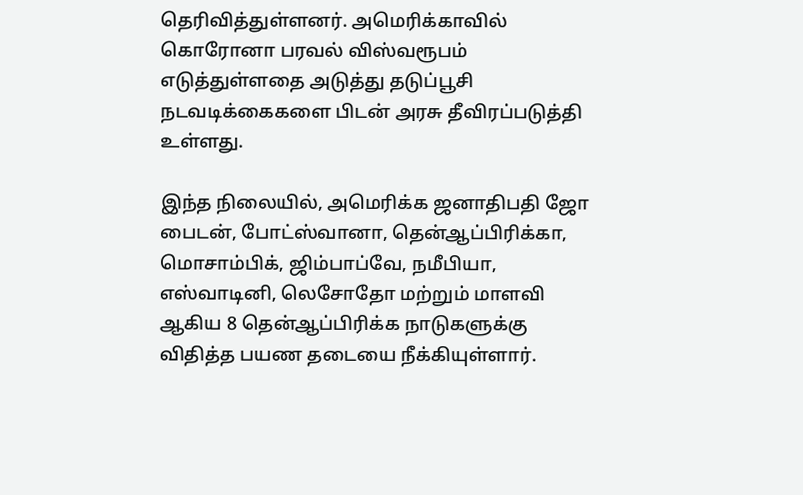தெரிவித்துள்ளனர். அமெரிக்காவில் கொரோனா பரவல் விஸ்வரூபம் எடுத்துள்ளதை அடுத்து தடுப்பூசி நடவடிக்கைகளை பிடன் அரசு தீவிரப்படுத்தி உள்ளது.

இந்த நிலையில், அமெரிக்க ஜனாதிபதி ஜோ பைடன், போட்ஸ்வானா, தென்ஆப்பிரிக்கா, மொசாம்பிக், ஜிம்பாப்வே, நமீபியா, எஸ்வாடினி, லெசோதோ மற்றும் மாளவி ஆகிய 8 தென்ஆப்பிரிக்க நாடுகளுக்கு விதித்த பயண தடையை நீக்கியுள்ளார்.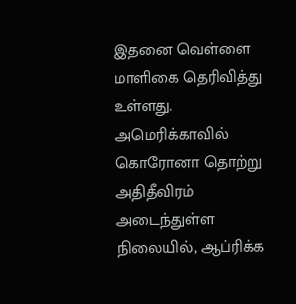இதனை வெள்ளை மாளிகை தெரிவித்து உள்ளது. அமெரிக்காவில் கொரோனா தொற்று அதிதீவிரம் அடைந்துள்ள நிலையில், ஆப்ரிக்க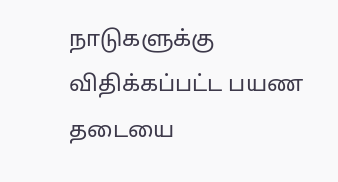நாடுகளுக்கு விதிக்கப்பட்ட பயண தடையை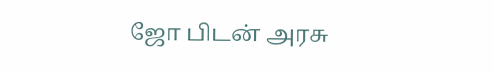ஜோ பிடன் அரசு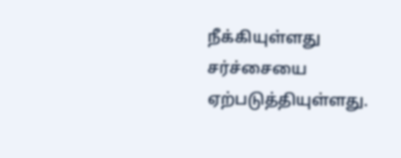நீக்கியுள்ளது சர்ச்சையை ஏற்படுத்தியுள்ளது.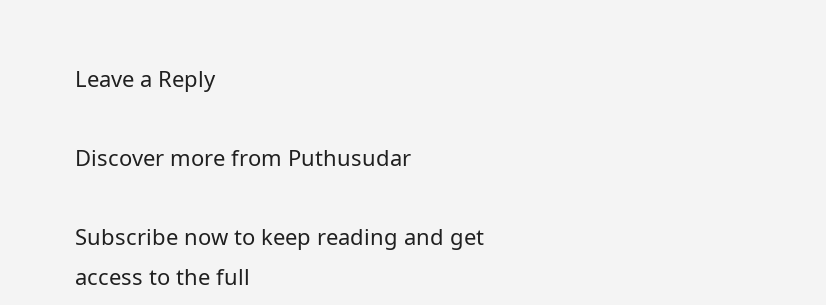Leave a Reply

Discover more from Puthusudar

Subscribe now to keep reading and get access to the full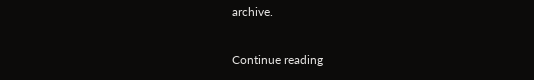archive.

Continue reading